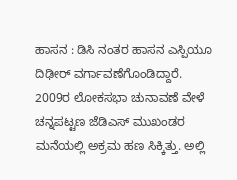ಹಾಸನ : ಡಿಸಿ ನಂತರ ಹಾಸನ ಎಸ್ಪಿಯೂ ದಿಢೀರ್ ವರ್ಗಾವಣೆಗೊಂಡಿದ್ದಾರೆ. 2009ರ ಲೋಕಸಭಾ ಚುನಾವಣೆ ವೇಳೆ ಚನ್ನಪಟ್ಟಣ ಜೆಡಿಎಸ್ ಮುಖಂಡರ ಮನೆಯಲ್ಲಿ ಅಕ್ರಮ ಹಣ ಸಿಕ್ಕಿತ್ತು. ಅಲ್ಲಿ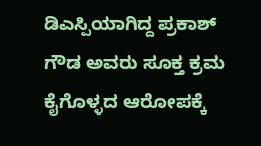ಡಿಎಸ್ಪಿಯಾಗಿದ್ದ ಪ್ರಕಾಶ್ ಗೌಡ ಅವರು ಸೂಕ್ತ ಕ್ರಮ ಕೈಗೊಳ್ಳದ ಆರೋಪಕ್ಕೆ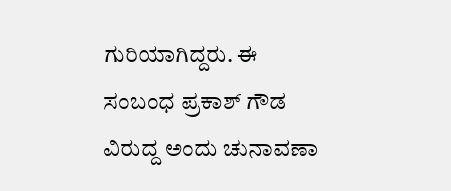ಗುರಿಯಾಗಿದ್ದರು. ಈ ಸಂಬಂಧ ಪ್ರಕಾಶ್ ಗೌಡ ವಿರುದ್ದ ಅಂದು ಚುನಾವಣಾ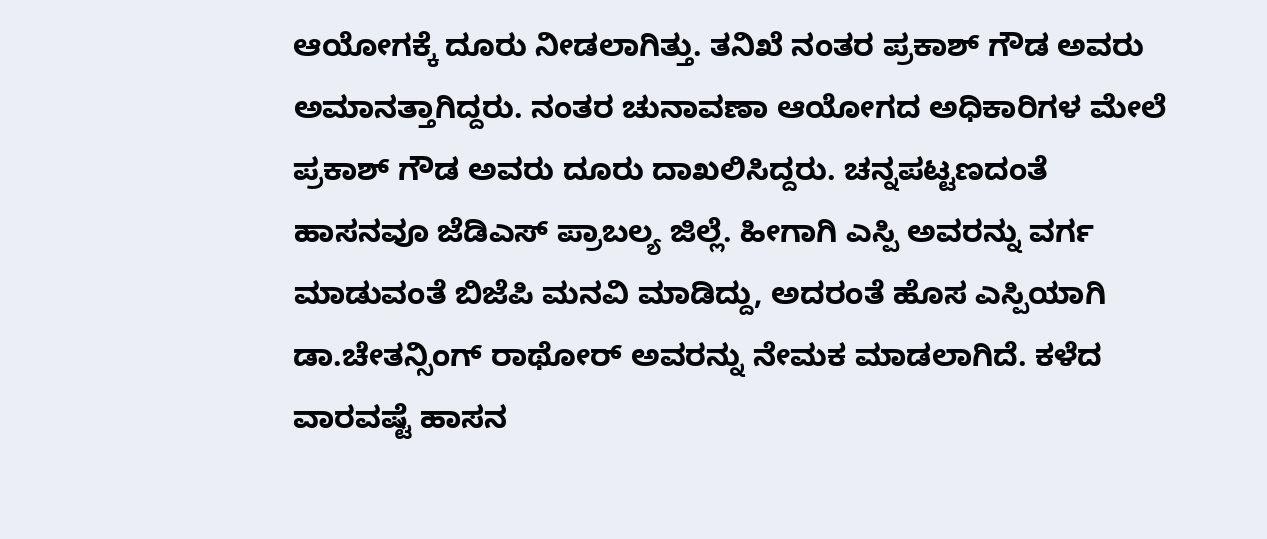ಆಯೋಗಕ್ಕೆ ದೂರು ನೀಡಲಾಗಿತ್ತು. ತನಿಖೆ ನಂತರ ಪ್ರಕಾಶ್ ಗೌಡ ಅವರು ಅಮಾನತ್ತಾಗಿದ್ದರು. ನಂತರ ಚುನಾವಣಾ ಆಯೋಗದ ಅಧಿಕಾರಿಗಳ ಮೇಲೆ ಪ್ರಕಾಶ್ ಗೌಡ ಅವರು ದೂರು ದಾಖಲಿಸಿದ್ದರು. ಚನ್ನಪಟ್ಟಣದಂತೆ ಹಾಸನವೂ ಜೆಡಿಎಸ್ ಪ್ರಾಬಲ್ಯ ಜಿಲ್ಲೆ. ಹೀಗಾಗಿ ಎಸ್ಪಿ ಅವರನ್ನು ವರ್ಗ ಮಾಡುವಂತೆ ಬಿಜೆಪಿ ಮನವಿ ಮಾಡಿದ್ದು, ಅದರಂತೆ ಹೊಸ ಎಸ್ಪಿಯಾಗಿ ಡಾ.ಚೇತನ್ಸಿಂಗ್ ರಾಥೋರ್ ಅವರನ್ನು ನೇಮಕ ಮಾಡಲಾಗಿದೆ. ಕಳೆದ ವಾರವಷ್ಟೆ ಹಾಸನ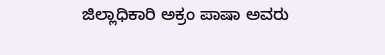ಜಿಲ್ಲಾಧಿಕಾರಿ ಅಕ್ರಂ ಪಾಷಾ ಅವರು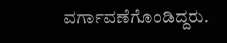ವರ್ಗಾವಣೆಗೊಂಡಿದ್ದರು.